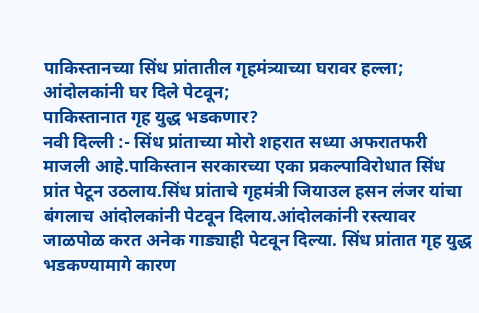पाकिस्तानच्या सिंध प्रांतातील गृहमंत्र्याच्या घरावर हल्ला;
आंदोलकांनी घर दिले पेटवून;
पाकिस्तानात गृह युद्ध भडकणार?
नवी दिल्ली :- सिंध प्रांताच्या मोरो शहरात सध्या अफरातफरी माजली आहे.पाकिस्तान सरकारच्या एका प्रकल्पाविरोधात सिंध प्रांत पेटून उठलाय.सिंध प्रांताचे गृहमंत्री जियाउल हसन लंजर यांचा बंगलाच आंदोलकांनी पेटवून दिलाय.आंदोलकांनी रस्त्यावर जाळपोळ करत अनेक गाड्याही पेटवून दिल्या. सिंध प्रांतात गृह युद्ध भडकण्यामागे कारण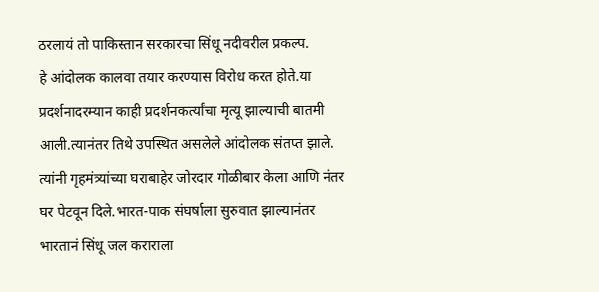ठरलायं तो पाकिस्तान सरकारचा सिंधू नदीवरील प्रकल्प.
हे आंदोलक कालवा तयार करण्यास विरोध करत होते.या प्रदर्शनादरम्यान काही प्रदर्शनकर्त्यांचा मृत्यू झाल्याची बातमी आली.त्यानंतर तिथे उपस्थित असलेले आंदोलक संतप्त झाले. त्यांनी गृहमंत्र्यांच्या घराबाहेर जोरदार गोळीबार केला आणि नंतर घर पेटवून दिले.भारत-पाक संघर्षाला सुरुवात झाल्यानंतर भारतानं सिंधू जल कराराला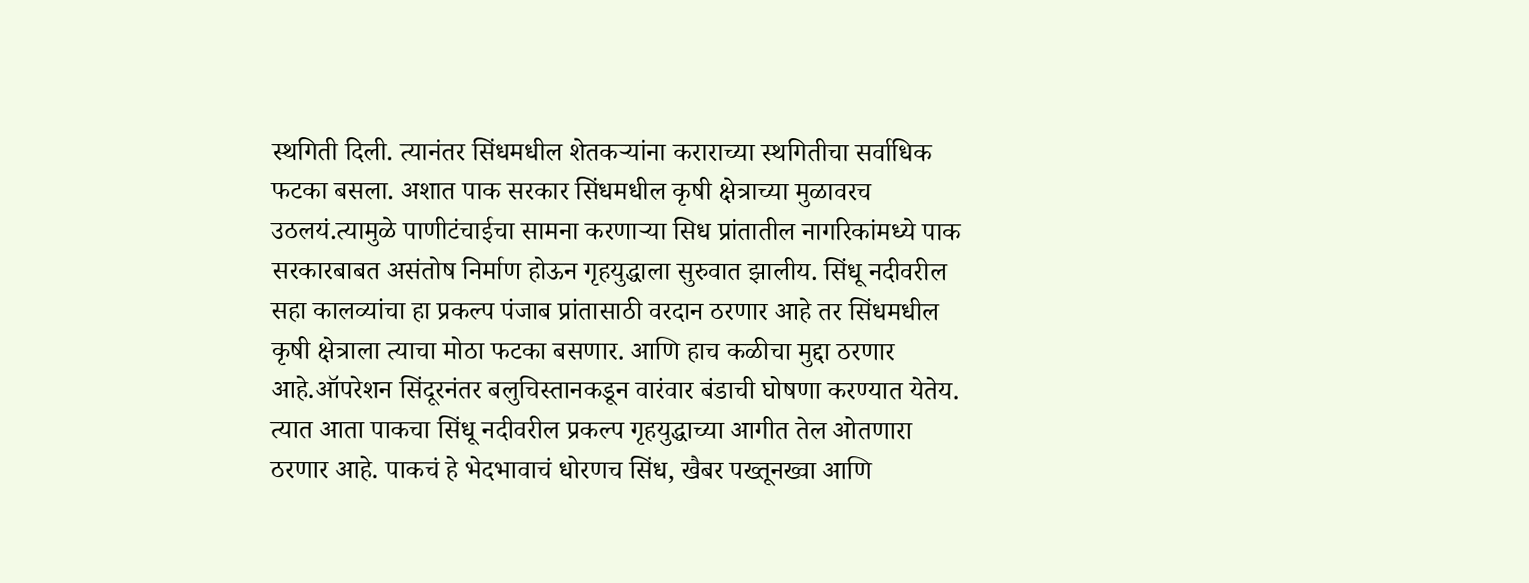स्थगिती दिली. त्यानंतर सिंधमधील शेतकऱ्यांना कराराच्या स्थगितीचा सर्वाधिक फटका बसला. अशात पाक सरकार सिंधमधील कृषी क्षेत्राच्या मुळावरच उठलयं.त्यामुळे पाणीटंचाईचा सामना करणाऱ्या सिध प्रांतातील नागरिकांमध्ये पाक सरकारबाबत असंतोष निर्माण होऊन गृहयुद्धाला सुरुवात झालीय. सिंधू नदीवरील सहा कालव्यांचा हा प्रकल्प पंजाब प्रांतासाठी वरदान ठरणार आहे तर सिंधमधील कृषी क्षेत्राला त्याचा मोठा फटका बसणार. आणि हाच कळीचा मुद्दा ठरणार आहे.ऑपरेशन सिंदूरनंतर बलुचिस्तानकडून वारंवार बंडाची घोषणा करण्यात येतेय. त्यात आता पाकचा सिंधू नदीवरील प्रकल्प गृहयुद्धाच्या आगीत तेल ओतणारा ठरणार आहे. पाकचं हे भेदभावाचं धोरणच सिंध, खैबर पख्तूनख्वा आणि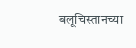बलूचिस्तानच्या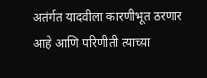अतंर्गत यादवीला कारणीभूत ठरणार आहे आणि परिणीती त्याच्य़ा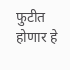फुटीत होणार हे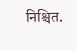निश्चित.